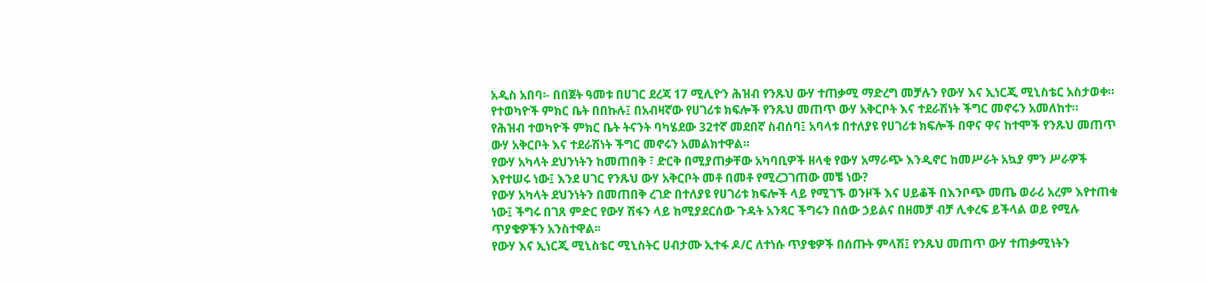አዲስ አበባ፡- በበጀት ዓመቱ በሀገር ደረጃ 17 ሚሊዮን ሕዝብ የንጹህ ውሃ ተጠቃሚ ማድረግ መቻሉን የውሃ እና ኢነርጂ ሚኒስቴር አስታወቀ። የተወካዮች ምክር ቤት በበኩሉ፤ በአብዛኛው የሀገሪቱ ክፍሎች የንጹህ መጠጥ ውሃ አቅርቦት እና ተደራሽነት ችግር መኖሩን አመለከተ።
የሕዝብ ተወካዮች ምክር ቤት ትናንት ባካሄደው 32ተኛ መደበኛ ስብሰባ፤ አባላቱ በተለያዩ የሀገሪቱ ክፍሎች በዋና ዋና ከተሞች የንጹህ መጠጥ ውሃ አቅርቦት እና ተደራሽነት ችግር መኖሩን አመልክተዋል።
የውሃ አካላት ደህንነትን ከመጠበቅ ፣ ድርቅ በሚያጠቃቸው አካባቢዎች ዘላቂ የውሃ አማራጭ እንዲኖር ከመሥራት አኳያ ምን ሥራዎች እየተሠሩ ነው፤ እንደ ሀገር የንጹህ ውሃ አቅርቦት መቶ በመቶ የሚረጋገጠው መቼ ነው?
የውሃ አካላት ደህንነትን በመጠበቅ ረገድ በተለያዩ የሀገሪቱ ክፍሎች ላይ የሚገኙ ወንዞች እና ሀይቆች በእንቦጭ መጤ ወራሪ አረም እየተጠቁ ነው፤ ችግሩ በገጸ ምድር የውሃ ሽፋን ላይ ከሚያደርሰው ጉዳት አንጻር ችግሩን በሰው ኃይልና በዘመቻ ብቻ ሊቀረፍ ይችላል ወይ የሚሉ ጥያቄዎችን አንስተዋል፡፡
የውሃ እና ኢነርጂ ሚኒስቴር ሚኒስትር ሀብታሙ ኢተፋ ዶ/ር ለተነሱ ጥያቄዎች በሰጡት ምላሽ፤ የንጹህ መጠጥ ውሃ ተጠቃሚነትን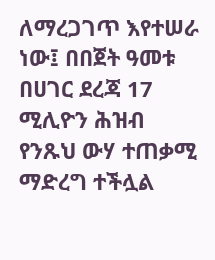ለማረጋገጥ እየተሠራ ነው፤ በበጀት ዓመቱ በሀገር ደረጃ 17 ሚሊዮን ሕዝብ የንጹህ ውሃ ተጠቃሚ ማድረግ ተችሏል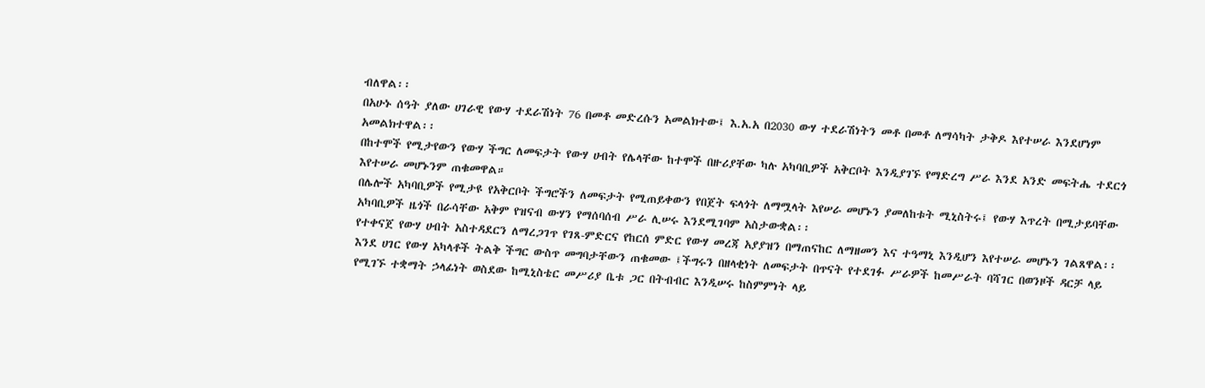ብለዋል፡፡
በአሁኑ ሰዓት ያለው ሀገራዊ የውሃ ተደራሽነት 76 በመቶ መድረሱን አመልክተው፤ እ.አ.አ በ2030 ውሃ ተደራሽነትን መቶ በመቶ ለማሳካት ታቅዶ እየተሠራ እንደሆነም አመልክተዋል፡፡
በከተሞች የሚታየውን የውሃ ችግር ለመፍታት የውሃ ሀብት የሌላቸው ከተሞች በዙሪያቸው ካሉ አካባቢዎች አቅርቦት እንዲያገኙ የማድረግ ሥራ እንደ አንድ መፍትሔ ተደርጎ እየተሠራ መሆኑንም ጠቁመዋል።
በሌሎች አካባቢዎች የሚታዩ የአቅርቦት ችግሮችን ለመፍታት የሚጠይቀውን የበጀት ፍላጎት ለማሟላት እየሠራ መሆኑን ያመለከቱት ሚኒስትሩ፤ የውሃ እጥረት በሚታይባቸው አካባቢዎች ዜጎች በራሳቸው አቅም የዝናብ ውሃን የማሰባሰብ ሥራ ሊሠሩ እንደሚገባም አስታውቋል፡፡
የተቀናጀ የውሃ ሀብት አስተዳደርን ለማረጋገጥ የገጸ-ምድርና የከርሰ ምድር የውሃ መረጃ አያያዝን በማጠናከር ለማዘመን እና ተዓማኒ እንዲሆን እየተሠራ መሆኑን ገልጸዋል፡፡ እንደ ሀገር የውሃ አካላቶች ትልቅ ችግር ውስጥ መግባታቸውን ጠቁመው ፤ችግሩን በዘላቂነት ለመፍታት በጥናት የተደገፉ ሥራዎች ከመሥራት ባሻገር በወንዞች ዳርቻ ላይ የሚገኙ ተቋማት ኃላፊነት ወስደው ከሚኒስቴር መሥሪያ ቤቱ ጋር በትብብር እንዲሠሩ ከስምምነት ላይ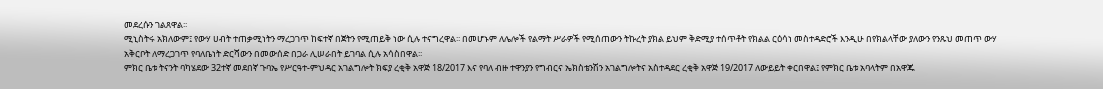መደረሱን ገልጸዋል፡፡
ሚኒስትሩ አክለውም፤ የውሃ ሀብት ተጠቃሚነትን ማረጋገጥ ከፍተኛ በጀትን የሚጠይቅ ነው ሲሉ ተናግረዋል፡፡ በመሆኑም ለሌሎች የልማት ሥራዎች የሚሰጠውን ትኩረት ያክል ይህም ቅድሚያ ተሰጥቶት የክልል ርዕሳነ መስተዳድሮች እንዲሁ በየክልላቸው ያለውን የንጹህ መጠጥ ውሃ አቅርቦት ለማረጋገጥ የባለቤነት ድርሻውን በመውሰድ በጋራ ሊሠራበት ይገባል ሲሉ አሳስበዋል፡፡
ምክር ቤቱ ትናንት ባካሄደው 32ተኛ መደበኛ ጉባኤ የሥርዓተ-ምህዳር አገልግሎት ክፍያ ረቂቅ አዋጅ 18/2017 እና የባለ ብዙ ተዋንያን የግብርና ኤክስቴንሽን አገልግሎትና አስተዳደር ረቂቅ አዋጅ 19/2017 ለውይይት ቀርበዋል፤ የምክር ቤቱ አባላትም በአዋጁ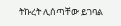ትኩረት ሊሰጣቸው ይገባል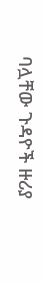ባሏቸው ጉዳዮች ዙሪያ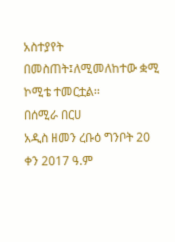አስተያየት በመስጠት፤ለሚመለከተው ቋሚ ኮሚቴ ተመርቷል፡፡
በሰሚራ በርሀ
አዲስ ዘመን ረቡዕ ግንቦት 20 ቀን 2017 ዓ.ም